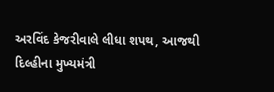અરવિંદ કેજરીવાલે લીધા શપથ, આજથી દિલ્હીના મુખ્યમંત્રી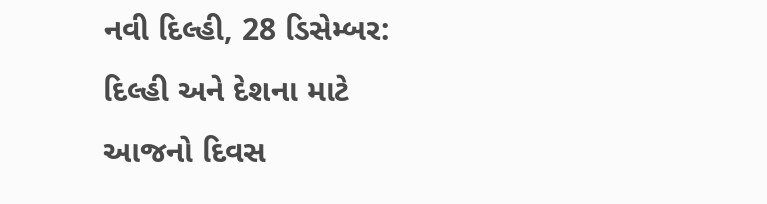નવી દિલ્હી, 28 ડિસેમ્બર: દિલ્હી અને દેશના માટે આજનો દિવસ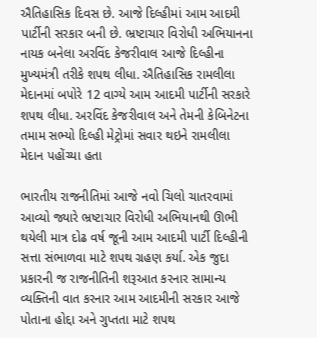ઐતિહાસિક દિવસ છે. આજે દિલ્હીમાં આમ આદમી પાર્ટીની સરકાર બની છે. ભ્રષ્ટાચાર વિરોધી અભિયાનના નાયક બનેલા અરવિંદ કેજરીવાલ આજે દિલ્હીના મુખ્યમંત્રી તરીકે શપથ લીધા. ઐતિહાસિક રામલીલા મેદાનમાં બપોરે 12 વાગ્યે આમ આદમી પાર્ટીની સરકારે શપથ લીધા. અરવિંદ કેજરીવાલ અને તેમની કેબિનેટના તમામ સભ્યો દિલ્હી મેટ્રોમાં સવાર થઇને રામલીલા મેદાન પહોંચ્યા હતા

ભારતીય રાજનીતિમાં આજે નવો ચિલો ચાતરવામાં આવ્યો જ્યારે ભ્રષ્ટાચાર વિરોધી અભિયાનથી ઊભી થયેલી માત્ર દોઢ વર્ષ જૂની આમ આદમી પાર્ટી દિલ્હીની સત્તા સંભાળવા માટે શપથ ગ્રહણ કર્યા. એક જુદા પ્રકારની જ રાજનીતિની શરૂઆત કરનાર સામાન્ય વ્યક્તિની વાત કરનાર આમ આદમીની સરકાર આજે પોતાના હોદ્દા અને ગુપ્તતા માટે શપથ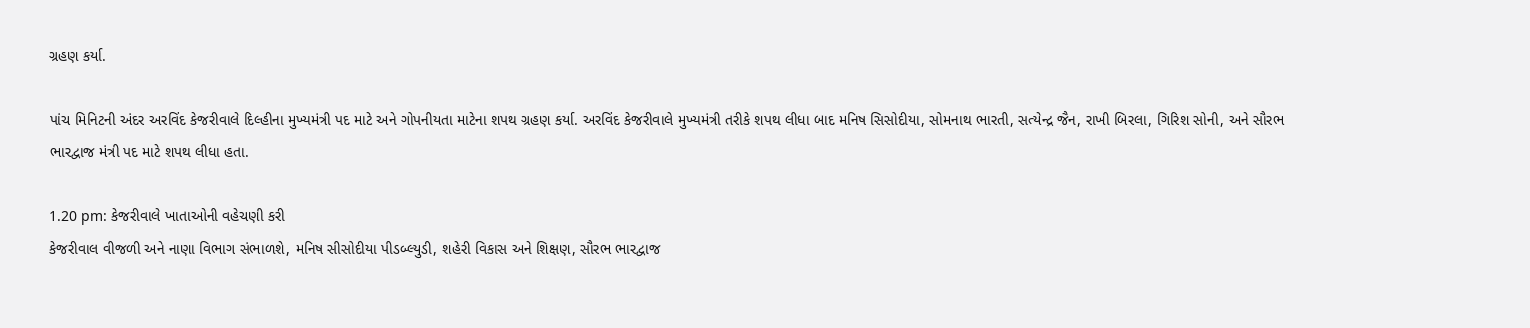ગ્રહણ કર્યા.

પાંચ મિનિટની અંદર અરવિંદ કેજરીવાલે દિલ્હીના મુખ્યમંત્રી પદ માટે અને ગોપનીયતા માટેના શપથ ગ્રહણ કર્યા. અરવિંદ કેજરીવાલે મુખ્યમંત્રી તરીકે શપથ લીધા બાદ મનિષ સિસોદીયા, સોમનાથ ભારતી, સત્યેન્દ્ર જૈન, રાખી બિરલા, ગિરિશ સોની, અને સૌરભ ભારદ્વાજ મંત્રી પદ માટે શપથ લીધા હતા.

1.20 pm: કેજરીવાલે ખાતાઓની વહેચણી કરી
કેજરીવાલ વીજળી અને નાણા વિભાગ સંભાળશે, મનિષ સીસોદીયા પીડબ્લ્યુડી, શહેરી વિકાસ અને શિક્ષણ, સૌરભ ભારદ્વાજ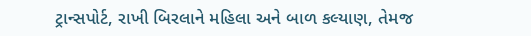ટ્રાન્સપોર્ટ, રાખી બિરલાને મહિલા અને બાળ કલ્યાણ, તેમજ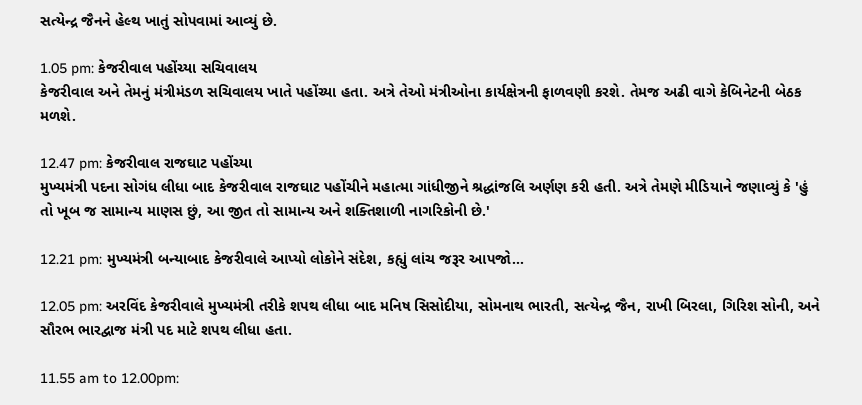સત્યેન્દ્ર જૈનને હેલ્થ ખાતું સોપવામાં આવ્યું છે.

1.05 pm: કેજરીવાલ પહોંચ્યા સચિવાલય
કેજરીવાલ અને તેમનું મંત્રીમંડળ સચિવાલય ખાતે પહોંચ્યા હતા. અત્રે તેઓ મંત્રીઓના કાર્યક્ષેત્રની ફાળવણી કરશે. તેમજ અઢી વાગે કેબિનેટની બેઠક મળશે.

12.47 pm: કેજરીવાલ રાજઘાટ પહોંચ્યા
મુખ્યમંત્રી પદના સોગંધ લીધા બાદ કેજરીવાલ રાજઘાટ પહોંચીને મહાત્મા ગાંધીજીને શ્રદ્ધાંજલિ અર્ણણ કરી હતી. અત્રે તેમણે મીડિયાને જણાવ્યું કે 'હું તો ખૂબ જ સામાન્ય માણસ છું, આ જીત તો સામાન્ય અને શક્તિશાળી નાગરિકોની છે.'

12.21 pm: મુખ્યમંત્રી બન્યાબાદ કેજરીવાલે આપ્યો લોકોને સંદેશ, કહ્યું લાંચ જરૂર આપજો...

12.05 pm: અરવિંદ કેજરીવાલે મુખ્યમંત્રી તરીકે શપથ લીધા બાદ મનિષ સિસોદીયા, સોમનાથ ભારતી, સત્યેન્દ્ર જૈન, રાખી બિરલા, ગિરિશ સોની, અને સૌરભ ભારદ્વાજ મંત્રી પદ માટે શપથ લીધા હતા.

11.55 am to 12.00pm: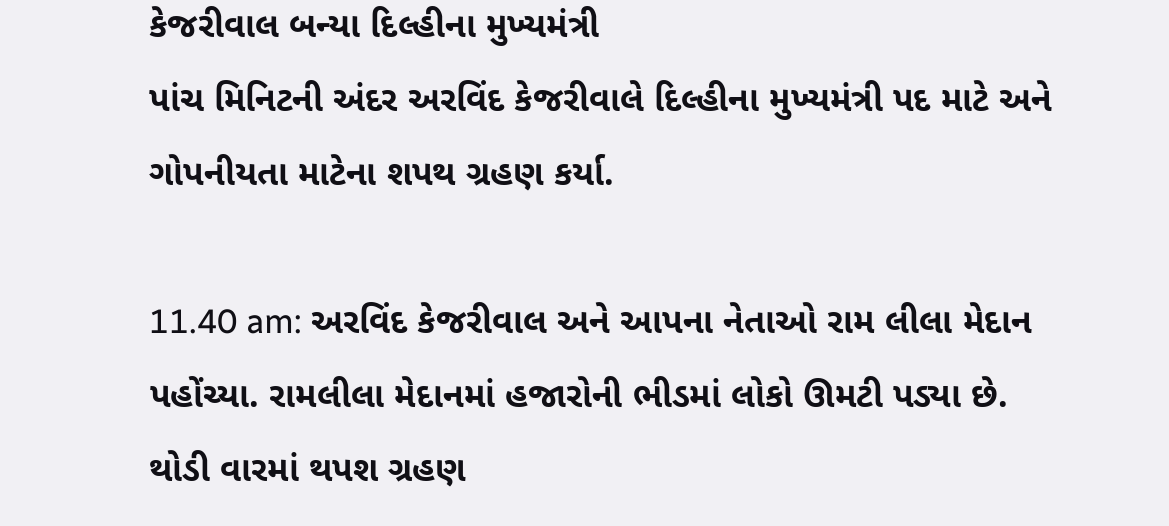કેજરીવાલ બન્યા દિલ્હીના મુખ્યમંત્રી
પાંચ મિનિટની અંદર અરવિંદ કેજરીવાલે દિલ્હીના મુખ્યમંત્રી પદ માટે અને ગોપનીયતા માટેના શપથ ગ્રહણ કર્યા.

11.40 am: અરવિંદ કેજરીવાલ અને આપના નેતાઓ રામ લીલા મેદાન પહોંચ્યા. રામલીલા મેદાનમાં હજારોની ભીડમાં લોકો ઊમટી પડ્યા છે. થોડી વારમાં થપશ ગ્રહણ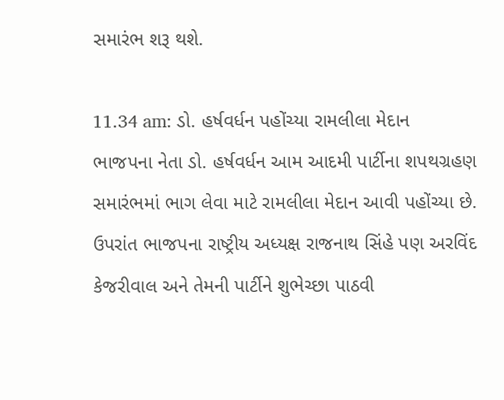સમારંભ શરૂ થશે.

11.34 am: ડો. હર્ષવર્ધન પહોંચ્યા રામલીલા મેદાન
ભાજપના નેતા ડો. હર્ષવર્ધન આમ આદમી પાર્ટીના શપથગ્રહણ સમારંભમાં ભાગ લેવા માટે રામલીલા મેદાન આવી પહોંચ્યા છે. ઉપરાંત ભાજપના રાષ્ટ્રીય અધ્યક્ષ રાજનાથ સિંહે પણ અરવિંદ કેજરીવાલ અને તેમની પાર્ટીને શુભેચ્છા પાઠવી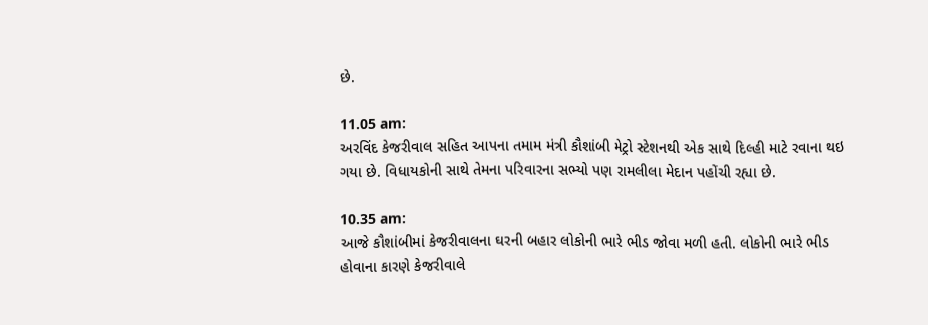છે.

11.05 am:
અરવિંદ કેજરીવાલ સહિત આપના તમામ મંત્રી કૌશાંબી મેટ્રો સ્ટેશનથી એક સાથે દિલ્હી માટે રવાના થઇ ગયા છે. વિધાયકોની સાથે તેમના પરિવારના સભ્યો પણ રામલીલા મેદાન પહોંચી રહ્યા છે.

10.35 am:
આજે કૌશાંબીમાં કેજરીવાલના ઘરની બહાર લોકોની ભારે ભીડ જોવા મળી હતી. લોકોની ભારે ભીડ હોવાના કારણે કેજરીવાલે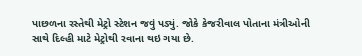પાછળના રસ્તેથી મેટ્રો સ્ટેશન જવું પડ્યું. જોકે કેજરીવાલ પોતાના મંત્રીઓની સાથે દિલ્હી માટે મેટ્રોથી રવાના થઇ ગયા છે.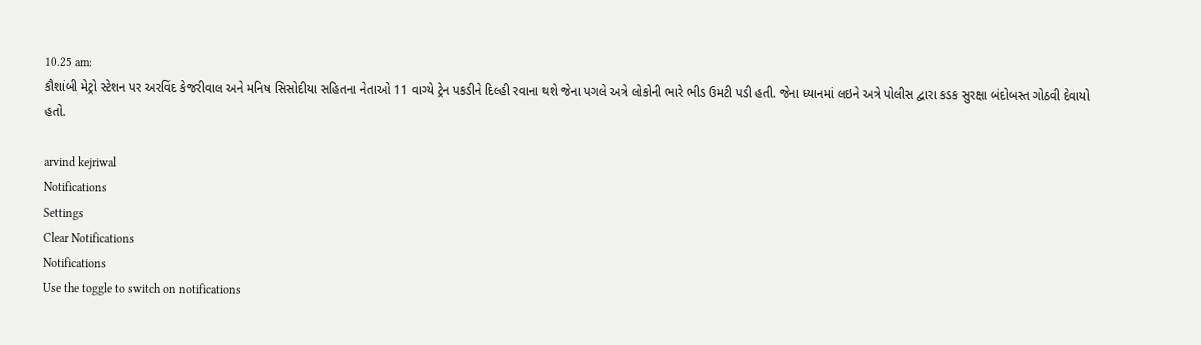10.25 am:
કૌશાંબી મેટ્રો સ્ટેશન પર અરવિંદ કેજરીવાલ અને મનિષ સિસોદીયા સહિતના નેતાઓ 11 વાગ્યે ટ્રેન પકડીને દિલ્હી રવાના થશે જેના પગલે અત્રે લોકોની ભારે ભીડ ઉમટી પડી હતી. જેના ધ્યાનમાં લઇને અત્રે પોલીસ દ્વારા કડક સુરક્ષા બંદોબસ્ત ગોઠવી દેવાયો હતો.

arvind kejriwal
Notifications
Settings
Clear Notifications
Notifications
Use the toggle to switch on notifications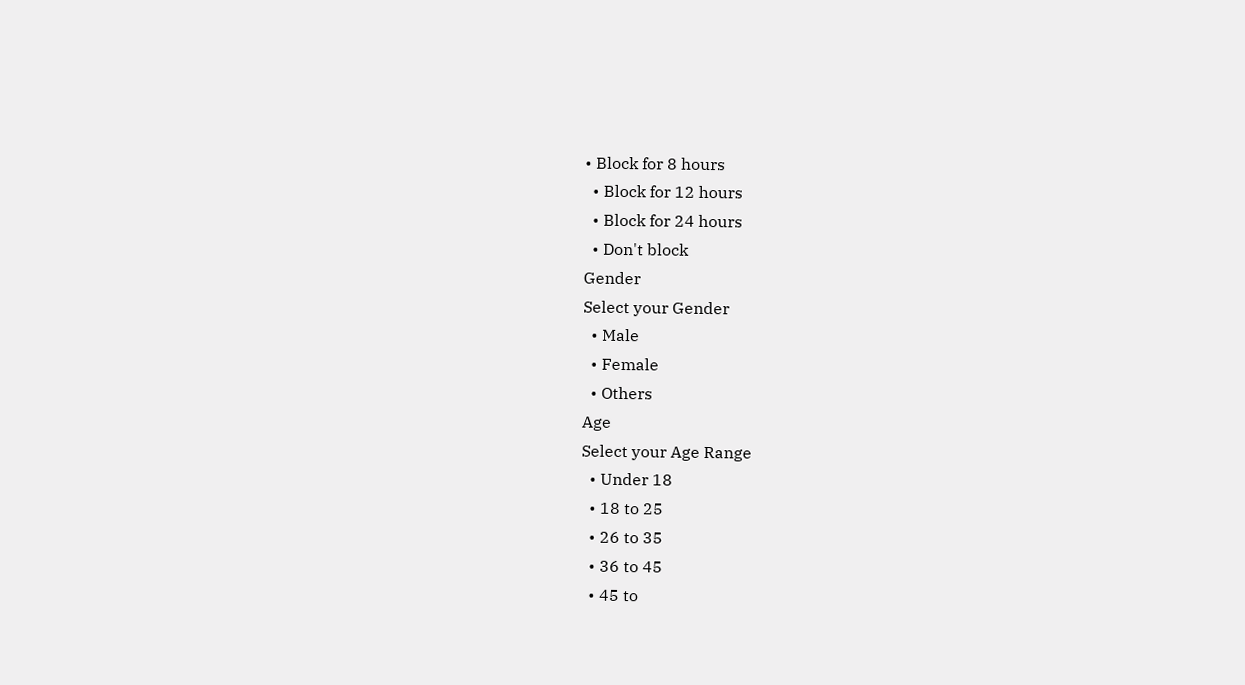• Block for 8 hours
  • Block for 12 hours
  • Block for 24 hours
  • Don't block
Gender
Select your Gender
  • Male
  • Female
  • Others
Age
Select your Age Range
  • Under 18
  • 18 to 25
  • 26 to 35
  • 36 to 45
  • 45 to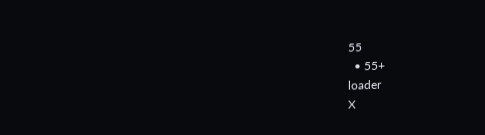55
  • 55+
loader
X